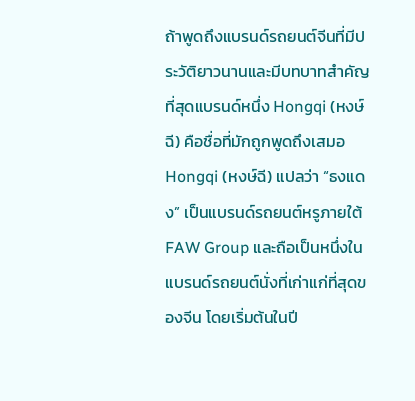ถ้าพูดถึงแบรนด์รถยนต์จีนที่มีประวัติยาวนานและมีบทบาทสำคัญที่สุดแบรนด์หนึ่ง Hongqi (หงษ์ฉี) คือชื่อที่มักถูกพูดถึงเสมอ
Hongqi (หงษ์ฉี) แปลว่า “ธงแดง” เป็นแบรนด์รถยนต์หรูภายใต้ FAW Group และถือเป็นหนึ่งในแบรนด์รถยนต์นั่งที่เก่าแก่ที่สุดของจีน โดยเริ่มต้นในปี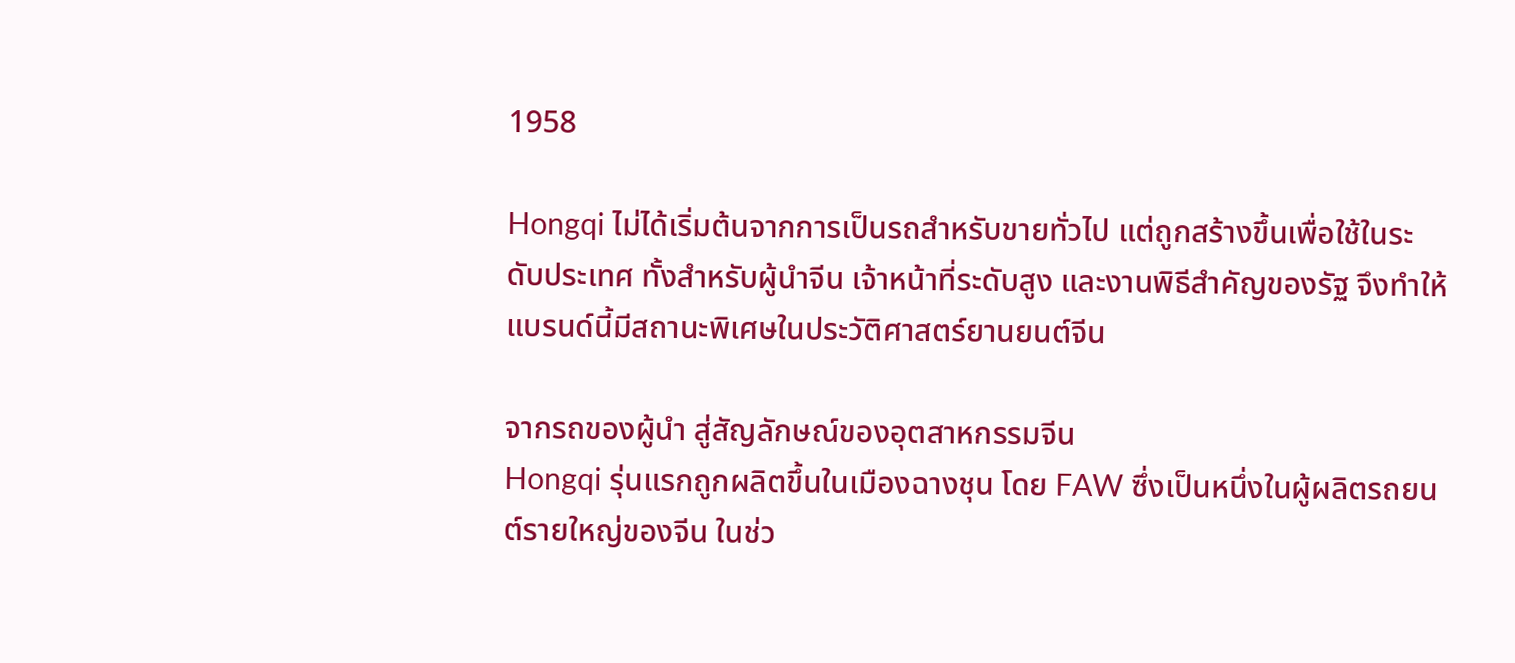1958

Hongqi ไม่ได้เริ่มต้นจากการเป็นรถสำหรับขายทั่วไป แต่ถูกสร้างขึ้นเพื่อใช้ในระดับประเทศ ทั้งสำหรับผู้นำจีน เจ้าหน้าที่ระดับสูง และงานพิธีสำคัญของรัฐ จึงทำให้แบรนด์นี้มีสถานะพิเศษในประวัติศาสตร์ยานยนต์จีน

จากรถของผู้นำ สู่สัญลักษณ์ของอุตสาหกรรมจีน
Hongqi รุ่นแรกถูกผลิตขึ้นในเมืองฉางชุน โดย FAW ซึ่งเป็นหนึ่งในผู้ผลิตรถยนต์รายใหญ่ของจีน ในช่ว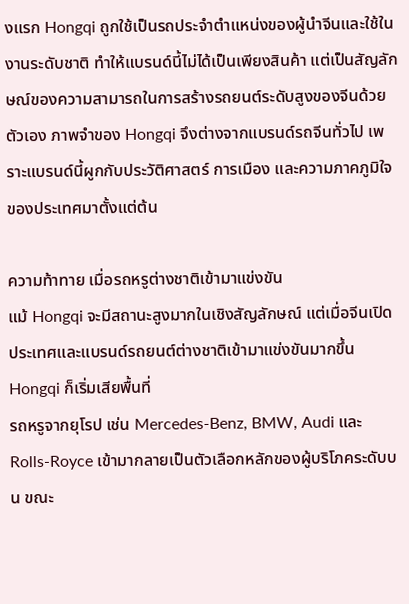งแรก Hongqi ถูกใช้เป็นรถประจำตำแหน่งของผู้นำจีนและใช้ในงานระดับชาติ ทำให้แบรนด์นี้ไม่ได้เป็นเพียงสินค้า แต่เป็นสัญลักษณ์ของความสามารถในการสร้างรถยนต์ระดับสูงของจีนด้วยตัวเอง ภาพจำของ Hongqi จึงต่างจากแบรนด์รถจีนทั่วไป เพราะแบรนด์นี้ผูกกับประวัติศาสตร์ การเมือง และความภาคภูมิใจของประเทศมาตั้งแต่ต้น

ความท้าทาย เมื่อรถหรูต่างชาติเข้ามาแข่งขัน
แม้ Hongqi จะมีสถานะสูงมากในเชิงสัญลักษณ์ แต่เมื่อจีนเปิดประเทศและแบรนด์รถยนต์ต่างชาติเข้ามาแข่งขันมากขึ้น Hongqi ก็เริ่มเสียพื้นที่
รถหรูจากยุโรป เช่น Mercedes-Benz, BMW, Audi และ Rolls-Royce เข้ามากลายเป็นตัวเลือกหลักของผู้บริโภคระดับบน ขณะ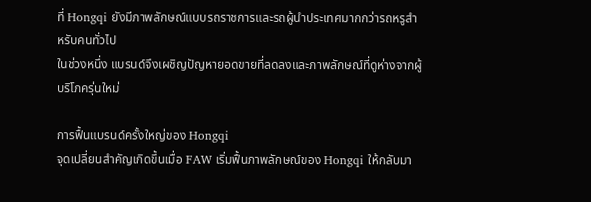ที่ Hongqi ยังมีภาพลักษณ์แบบรถราชการและรถผู้นำประเทศมากกว่ารถหรูสำหรับคนทั่วไป
ในช่วงหนึ่ง แบรนด์จึงเผชิญปัญหายอดขายที่ลดลงและภาพลักษณ์ที่ดูห่างจากผู้บริโภครุ่นใหม่

การฟื้นแบรนด์ครั้งใหญ่ของ Hongqi
จุดเปลี่ยนสำคัญเกิดขึ้นเมื่อ FAW เริ่มฟื้นภาพลักษณ์ของ Hongqi ให้กลับมา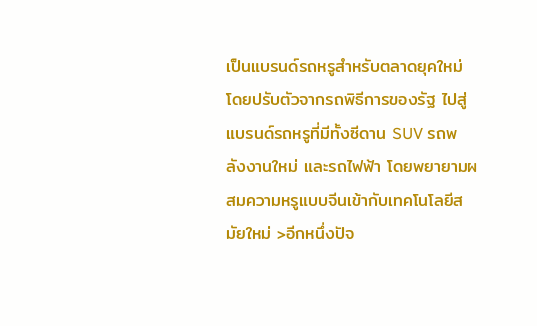เป็นแบรนด์รถหรูสำหรับตลาดยุคใหม่ โดยปรับตัวจากรถพิธีการของรัฐ ไปสู่แบรนด์รถหรูที่มีทั้งซีดาน SUV รถพลังงานใหม่ และรถไฟฟ้า โดยพยายามผสมความหรูแบบจีนเข้ากับเทคโนโลยีสมัยใหม่ >อีกหนึ่งปัจ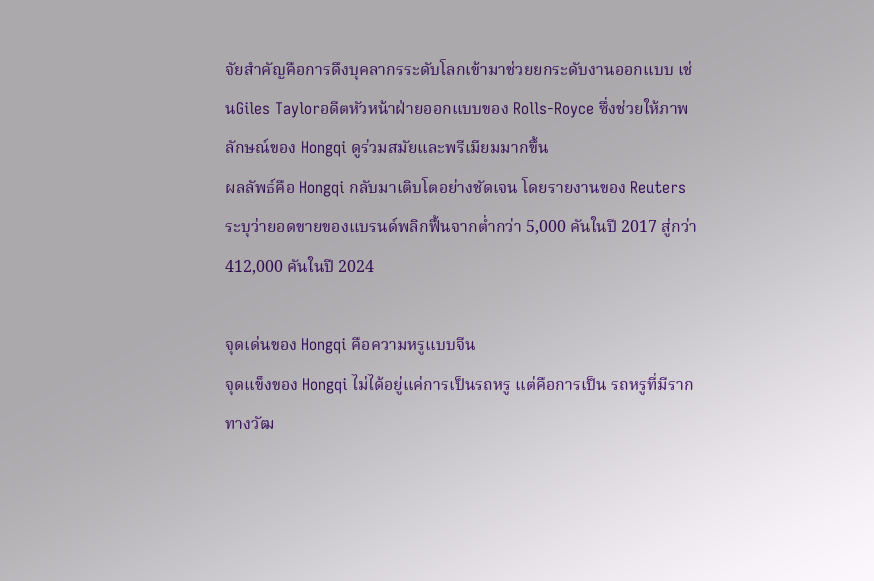จัยสำคัญคือการดึงบุคลากรระดับโลกเข้ามาช่วยยกระดับงานออกแบบ เช่นGiles Taylorอดีตหัวหน้าฝ่ายออกแบบของ Rolls-Royce ซึ่งช่วยให้ภาพลักษณ์ของ Hongqi ดูร่วมสมัยและพรีเมียมมากขึ้น
ผลลัพธ์คือ Hongqi กลับมาเติบโตอย่างชัดเจน โดยรายงานของ Reuters ระบุว่ายอดขายของแบรนด์พลิกฟื้นจากต่ำกว่า 5,000 คันในปี 2017 สู่กว่า 412,000 คันในปี 2024

จุดเด่นของ Hongqi คือความหรูแบบจีน
จุดแข็งของ Hongqi ไม่ได้อยู่แค่การเป็นรถหรู แต่คือการเป็น รถหรูที่มีรากทางวัฒ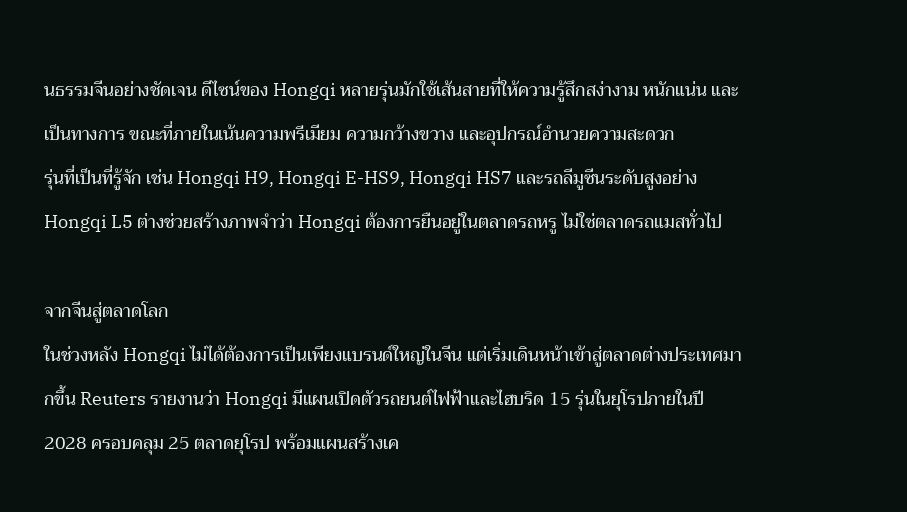นธรรมจีนอย่างชัดเจน ดีไซน์ของ Hongqi หลายรุ่นมักใช้เส้นสายที่ให้ความรู้สึกสง่างาม หนักแน่น และเป็นทางการ ขณะที่ภายในเน้นความพรีเมียม ความกว้างขวาง และอุปกรณ์อำนวยความสะดวก
รุ่นที่เป็นที่รู้จัก เช่น Hongqi H9, Hongqi E-HS9, Hongqi HS7 และรถลีมูซีนระดับสูงอย่าง Hongqi L5 ต่างช่วยสร้างภาพจำว่า Hongqi ต้องการยืนอยู่ในตลาดรถหรู ไม่ใช่ตลาดรถแมสทั่วไป

จากจีนสู่ตลาดโลก
ในช่วงหลัง Hongqi ไม่ได้ต้องการเป็นเพียงแบรนด์ใหญ่ในจีน แต่เริ่มเดินหน้าเข้าสู่ตลาดต่างประเทศมากขึ้น Reuters รายงานว่า Hongqi มีแผนเปิดตัวรถยนต์ไฟฟ้าและไฮบริด 15 รุ่นในยุโรปภายในปี 2028 ครอบคลุม 25 ตลาดยุโรป พร้อมแผนสร้างเค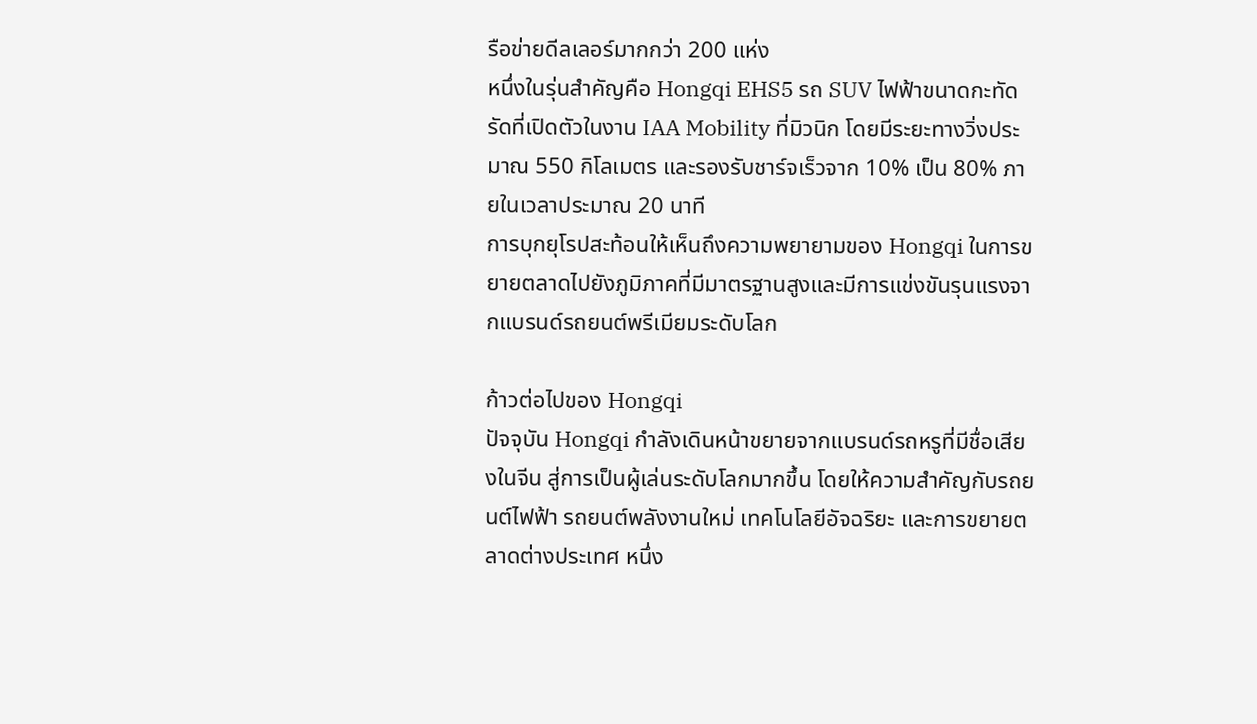รือข่ายดีลเลอร์มากกว่า 200 แห่ง
หนึ่งในรุ่นสำคัญคือ Hongqi EHS5 รถ SUV ไฟฟ้าขนาดกะทัดรัดที่เปิดตัวในงาน IAA Mobility ที่มิวนิก โดยมีระยะทางวิ่งประมาณ 550 กิโลเมตร และรองรับชาร์จเร็วจาก 10% เป็น 80% ภายในเวลาประมาณ 20 นาที
การบุกยุโรปสะท้อนให้เห็นถึงความพยายามของ Hongqi ในการขยายตลาดไปยังภูมิภาคที่มีมาตรฐานสูงและมีการแข่งขันรุนแรงจากแบรนด์รถยนต์พรีเมียมระดับโลก

ก้าวต่อไปของ Hongqi
ปัจจุบัน Hongqi กำลังเดินหน้าขยายจากแบรนด์รถหรูที่มีชื่อเสียงในจีน สู่การเป็นผู้เล่นระดับโลกมากขึ้น โดยให้ความสำคัญกับรถยนต์ไฟฟ้า รถยนต์พลังงานใหม่ เทคโนโลยีอัจฉริยะ และการขยายตลาดต่างประเทศ หนึ่ง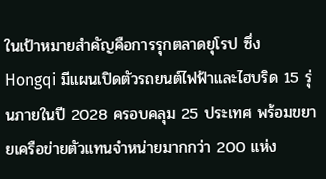ในเป้าหมายสำคัญคือการรุกตลาดยุโรป ซึ่ง Hongqi มีแผนเปิดตัวรถยนต์ไฟฟ้าและไฮบริด 15 รุ่นภายในปี 2028 ครอบคลุม 25 ประเทศ พร้อมขยายเครือข่ายตัวแทนจำหน่ายมากกว่า 200 แห่ง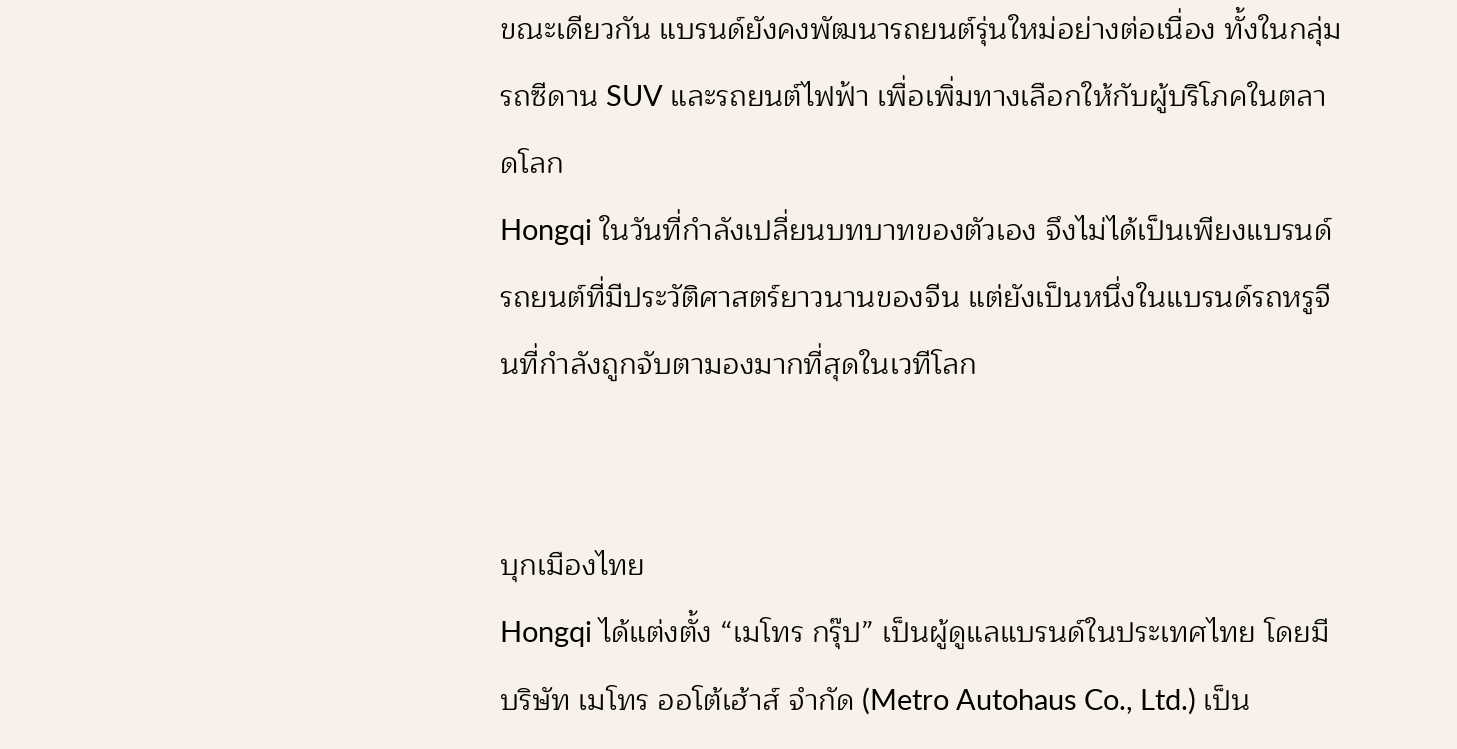ขณะเดียวกัน แบรนด์ยังคงพัฒนารถยนต์รุ่นใหม่อย่างต่อเนื่อง ทั้งในกลุ่มรถซีดาน SUV และรถยนต์ไฟฟ้า เพื่อเพิ่มทางเลือกให้กับผู้บริโภคในตลาดโลก
Hongqi ในวันที่กำลังเปลี่ยนบทบาทของตัวเอง จึงไม่ได้เป็นเพียงแบรนด์รถยนต์ที่มีประวัติศาสตร์ยาวนานของจีน แต่ยังเป็นหนึ่งในแบรนด์รถหรูจีนที่กำลังถูกจับตามองมากที่สุดในเวทีโลก


บุกเมืองไทย
Hongqi ได้แต่งตั้ง “เมโทร กรุ๊ป” เป็นผู้ดูแลแบรนด์ในประเทศไทย โดยมี บริษัท เมโทร ออโต้เฮ้าส์ จำกัด (Metro Autohaus Co., Ltd.) เป็น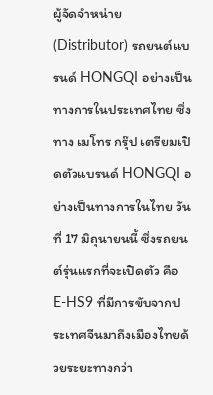ผู้จัดจำหน่าย (Distributor) รถยนต์แบรนด์ HONGQI อย่างเป็นทางการในประเทศไทย ซึ่งทาง เมโทร กรุ๊ป เตรียมเปิดตัวแบรนด์ HONGQI อย่างเป็นทางการในไทย วันที่ 17 มิถุนายนนี้ ซึ่งรถยนต์รุ่นแรกที่จะเปิดตัว คือ E-HS9 ที่มีการขับจากประเทศจีนมาถึงเมืองไทยด้วยระยะทางกว่า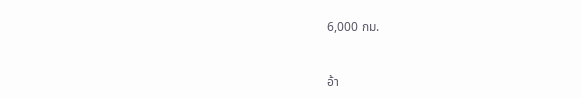6,000 กม.


อ้า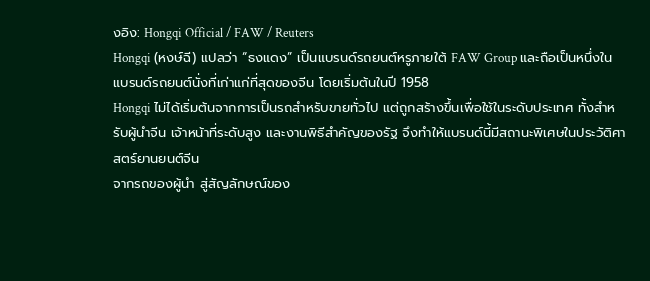งอิง: Hongqi Official / FAW / Reuters
Hongqi (หงษ์ฉี) แปลว่า “ธงแดง” เป็นแบรนด์รถยนต์หรูภายใต้ FAW Group และถือเป็นหนึ่งในแบรนด์รถยนต์นั่งที่เก่าแก่ที่สุดของจีน โดยเริ่มต้นในปี 1958
Hongqi ไม่ได้เริ่มต้นจากการเป็นรถสำหรับขายทั่วไป แต่ถูกสร้างขึ้นเพื่อใช้ในระดับประเทศ ทั้งสำหรับผู้นำจีน เจ้าหน้าที่ระดับสูง และงานพิธีสำคัญของรัฐ จึงทำให้แบรนด์นี้มีสถานะพิเศษในประวัติศาสตร์ยานยนต์จีน
จากรถของผู้นำ สู่สัญลักษณ์ของ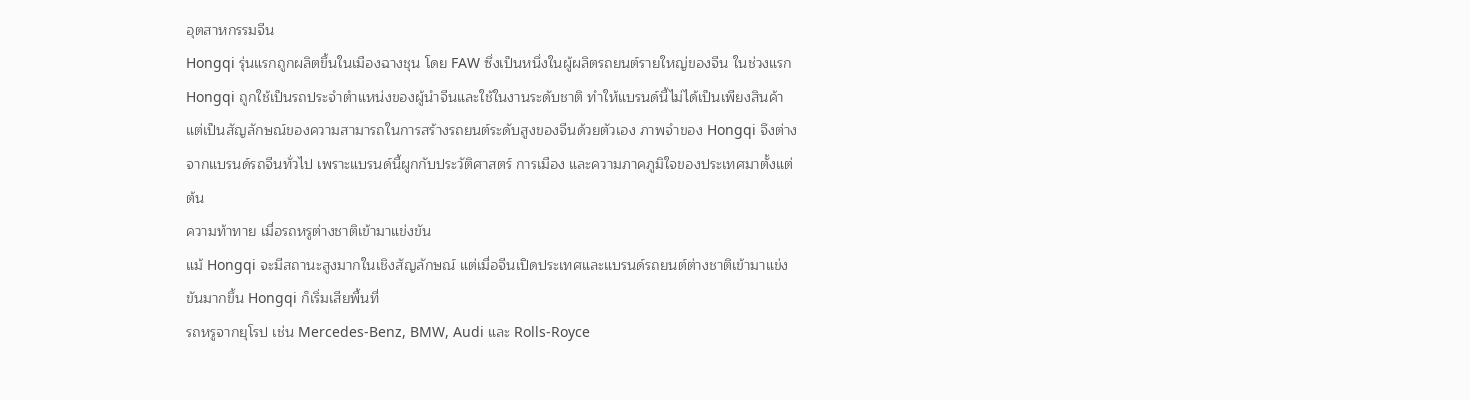อุตสาหกรรมจีน
Hongqi รุ่นแรกถูกผลิตขึ้นในเมืองฉางชุน โดย FAW ซึ่งเป็นหนึ่งในผู้ผลิตรถยนต์รายใหญ่ของจีน ในช่วงแรก Hongqi ถูกใช้เป็นรถประจำตำแหน่งของผู้นำจีนและใช้ในงานระดับชาติ ทำให้แบรนด์นี้ไม่ได้เป็นเพียงสินค้า แต่เป็นสัญลักษณ์ของความสามารถในการสร้างรถยนต์ระดับสูงของจีนด้วยตัวเอง ภาพจำของ Hongqi จึงต่างจากแบรนด์รถจีนทั่วไป เพราะแบรนด์นี้ผูกกับประวัติศาสตร์ การเมือง และความภาคภูมิใจของประเทศมาตั้งแต่ต้น
ความท้าทาย เมื่อรถหรูต่างชาติเข้ามาแข่งขัน
แม้ Hongqi จะมีสถานะสูงมากในเชิงสัญลักษณ์ แต่เมื่อจีนเปิดประเทศและแบรนด์รถยนต์ต่างชาติเข้ามาแข่งขันมากขึ้น Hongqi ก็เริ่มเสียพื้นที่
รถหรูจากยุโรป เช่น Mercedes-Benz, BMW, Audi และ Rolls-Royce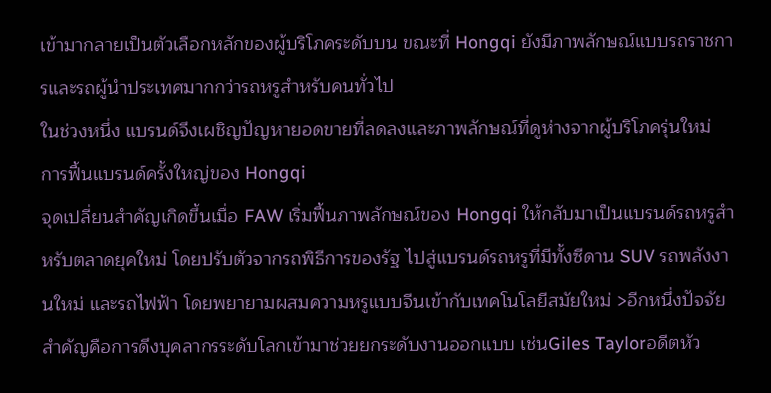เข้ามากลายเป็นตัวเลือกหลักของผู้บริโภคระดับบน ขณะที่ Hongqi ยังมีภาพลักษณ์แบบรถราชการและรถผู้นำประเทศมากกว่ารถหรูสำหรับคนทั่วไป
ในช่วงหนึ่ง แบรนด์จึงเผชิญปัญหายอดขายที่ลดลงและภาพลักษณ์ที่ดูห่างจากผู้บริโภครุ่นใหม่
การฟื้นแบรนด์ครั้งใหญ่ของ Hongqi
จุดเปลี่ยนสำคัญเกิดขึ้นเมื่อ FAW เริ่มฟื้นภาพลักษณ์ของ Hongqi ให้กลับมาเป็นแบรนด์รถหรูสำหรับตลาดยุคใหม่ โดยปรับตัวจากรถพิธีการของรัฐ ไปสู่แบรนด์รถหรูที่มีทั้งซีดาน SUV รถพลังงานใหม่ และรถไฟฟ้า โดยพยายามผสมความหรูแบบจีนเข้ากับเทคโนโลยีสมัยใหม่ >อีกหนึ่งปัจจัยสำคัญคือการดึงบุคลากรระดับโลกเข้ามาช่วยยกระดับงานออกแบบ เช่นGiles Taylorอดีตหัว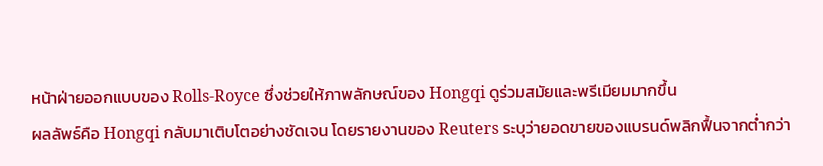หน้าฝ่ายออกแบบของ Rolls-Royce ซึ่งช่วยให้ภาพลักษณ์ของ Hongqi ดูร่วมสมัยและพรีเมียมมากขึ้น
ผลลัพธ์คือ Hongqi กลับมาเติบโตอย่างชัดเจน โดยรายงานของ Reuters ระบุว่ายอดขายของแบรนด์พลิกฟื้นจากต่ำกว่า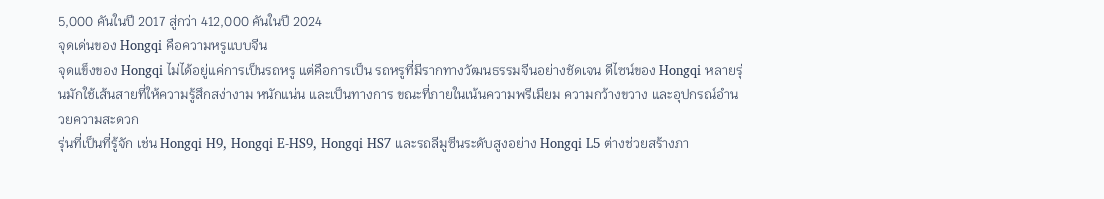5,000 คันในปี 2017 สู่กว่า 412,000 คันในปี 2024
จุดเด่นของ Hongqi คือความหรูแบบจีน
จุดแข็งของ Hongqi ไม่ได้อยู่แค่การเป็นรถหรู แต่คือการเป็น รถหรูที่มีรากทางวัฒนธรรมจีนอย่างชัดเจน ดีไซน์ของ Hongqi หลายรุ่นมักใช้เส้นสายที่ให้ความรู้สึกสง่างาม หนักแน่น และเป็นทางการ ขณะที่ภายในเน้นความพรีเมียม ความกว้างขวาง และอุปกรณ์อำนวยความสะดวก
รุ่นที่เป็นที่รู้จัก เช่น Hongqi H9, Hongqi E-HS9, Hongqi HS7 และรถลีมูซีนระดับสูงอย่าง Hongqi L5 ต่างช่วยสร้างภา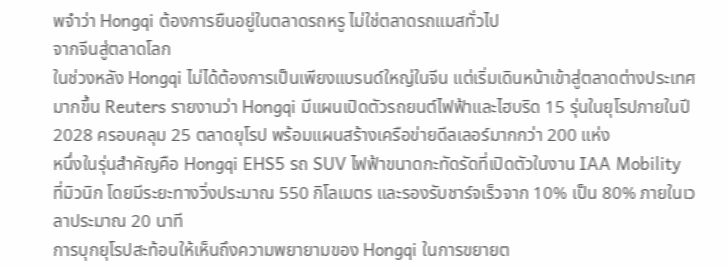พจำว่า Hongqi ต้องการยืนอยู่ในตลาดรถหรู ไม่ใช่ตลาดรถแมสทั่วไป
จากจีนสู่ตลาดโลก
ในช่วงหลัง Hongqi ไม่ได้ต้องการเป็นเพียงแบรนด์ใหญ่ในจีน แต่เริ่มเดินหน้าเข้าสู่ตลาดต่างประเทศมากขึ้น Reuters รายงานว่า Hongqi มีแผนเปิดตัวรถยนต์ไฟฟ้าและไฮบริด 15 รุ่นในยุโรปภายในปี 2028 ครอบคลุม 25 ตลาดยุโรป พร้อมแผนสร้างเครือข่ายดีลเลอร์มากกว่า 200 แห่ง
หนึ่งในรุ่นสำคัญคือ Hongqi EHS5 รถ SUV ไฟฟ้าขนาดกะทัดรัดที่เปิดตัวในงาน IAA Mobility ที่มิวนิก โดยมีระยะทางวิ่งประมาณ 550 กิโลเมตร และรองรับชาร์จเร็วจาก 10% เป็น 80% ภายในเวลาประมาณ 20 นาที
การบุกยุโรปสะท้อนให้เห็นถึงความพยายามของ Hongqi ในการขยายต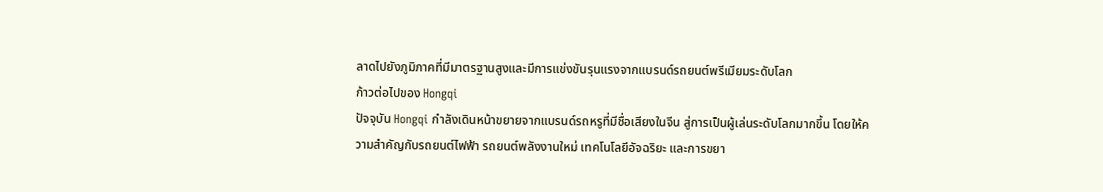ลาดไปยังภูมิภาคที่มีมาตรฐานสูงและมีการแข่งขันรุนแรงจากแบรนด์รถยนต์พรีเมียมระดับโลก
ก้าวต่อไปของ Hongqi
ปัจจุบัน Hongqi กำลังเดินหน้าขยายจากแบรนด์รถหรูที่มีชื่อเสียงในจีน สู่การเป็นผู้เล่นระดับโลกมากขึ้น โดยให้ความสำคัญกับรถยนต์ไฟฟ้า รถยนต์พลังงานใหม่ เทคโนโลยีอัจฉริยะ และการขยา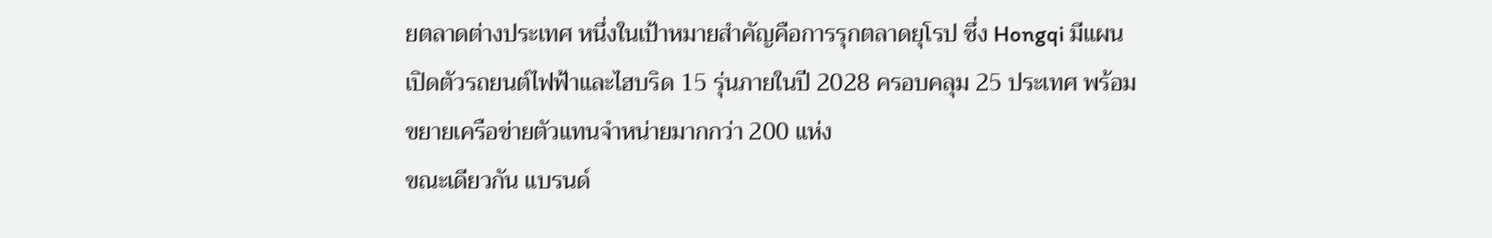ยตลาดต่างประเทศ หนึ่งในเป้าหมายสำคัญคือการรุกตลาดยุโรป ซึ่ง Hongqi มีแผนเปิดตัวรถยนต์ไฟฟ้าและไฮบริด 15 รุ่นภายในปี 2028 ครอบคลุม 25 ประเทศ พร้อมขยายเครือข่ายตัวแทนจำหน่ายมากกว่า 200 แห่ง
ขณะเดียวกัน แบรนด์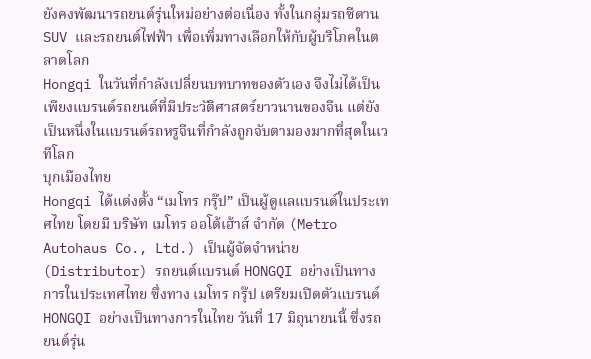ยังคงพัฒนารถยนต์รุ่นใหม่อย่างต่อเนื่อง ทั้งในกลุ่มรถซีดาน SUV และรถยนต์ไฟฟ้า เพื่อเพิ่มทางเลือกให้กับผู้บริโภคในตลาดโลก
Hongqi ในวันที่กำลังเปลี่ยนบทบาทของตัวเอง จึงไม่ได้เป็นเพียงแบรนด์รถยนต์ที่มีประวัติศาสตร์ยาวนานของจีน แต่ยังเป็นหนึ่งในแบรนด์รถหรูจีนที่กำลังถูกจับตามองมากที่สุดในเวทีโลก
บุกเมืองไทย
Hongqi ได้แต่งตั้ง “เมโทร กรุ๊ป” เป็นผู้ดูแลแบรนด์ในประเทศไทย โดยมี บริษัท เมโทร ออโต้เฮ้าส์ จำกัด (Metro Autohaus Co., Ltd.) เป็นผู้จัดจำหน่าย (Distributor) รถยนต์แบรนด์ HONGQI อย่างเป็นทางการในประเทศไทย ซึ่งทาง เมโทร กรุ๊ป เตรียมเปิดตัวแบรนด์ HONGQI อย่างเป็นทางการในไทย วันที่ 17 มิถุนายนนี้ ซึ่งรถยนต์รุ่น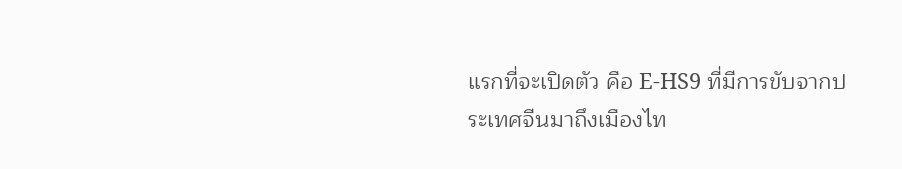แรกที่จะเปิดตัว คือ E-HS9 ที่มีการขับจากประเทศจีนมาถึงเมืองไท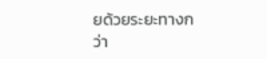ยด้วยระยะทางกว่า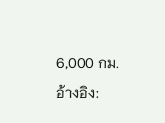6,000 กม.
อ้างอิง: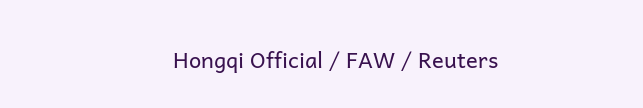Hongqi Official / FAW / Reuters